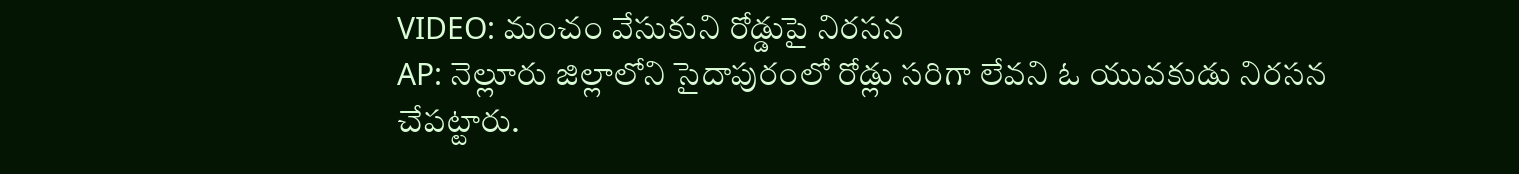VIDEO: మంచం వేసుకుని రోడ్డుపై నిరసన
AP: నెల్లూరు జిల్లాలోని సైదాపురంలో రోడ్లు సరిగా లేవని ఓ యువకుడు నిరసన చేపట్టారు.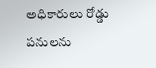అధికారులు రోడ్డు పనులను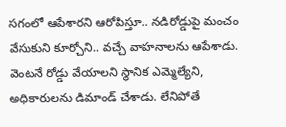సగంలో ఆపేశారని ఆరోపిస్తూ.. నడిరోడ్డుపై మంచం వేసుకుని కూర్చోని.. వచ్చే వాహనాలను ఆపేశాడు. వెంటనే రోడ్డు వేయాలని స్థానిక ఎమ్మెల్యేని, అధికారులను డిమాండ్ చేశాడు. లేనిపోతే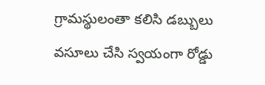గ్రామస్థులంతా కలిసి డబ్బులు వసూలు చేసి స్వయంగా రోడ్డు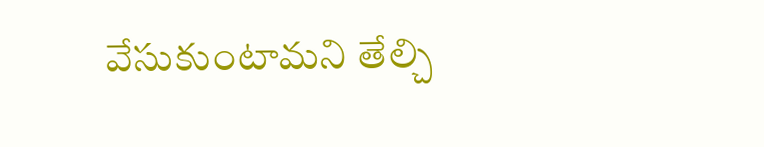వేసుకుంటామని తేల్చి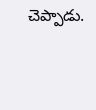చెప్పాడు.